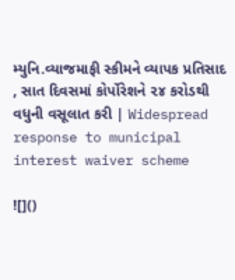મ્યુનિ.વ્યાજમાફી સ્કીમને વ્યાપક પ્રતિસાદ , સાત દિવસમાં કોર્પોરેશને ૨૪ કરોડથી વધુની વસૂલાત કરી | Widespread response to municipal interest waiver scheme

![]()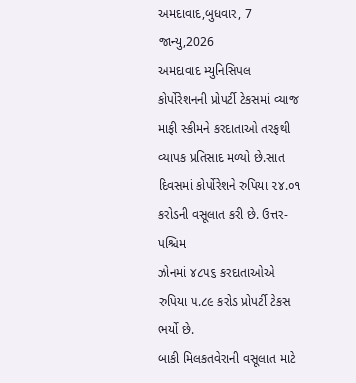અમદાવાદ,બુધવાર, 7 જાન્યુ,2026
અમદાવાદ મ્યુનિસિપલ કોર્પોરેશનની પ્રોપર્ટી ટેકસમાં વ્યાજ
માફી સ્કીમને કરદાતાઓ તરફથી વ્યાપક પ્રતિસાદ મળ્યો છે.સાત દિવસમાં કોર્પોરેશને રુપિયા ૨૪.૦૧ કરોડની વસૂલાત કરી છે. ઉત્તર-પશ્ચિમ
ઝોનમાં ૪૮૫૬ કરદાતાઓએ રુપિયા ૫.૮૯ કરોડ પ્રોપર્ટી ટેકસ ભર્યો છે.
બાકી મિલકતવેરાની વસૂલાત માટે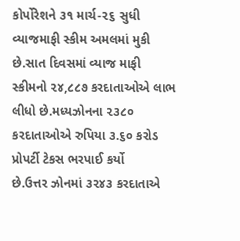કોર્પોરેશને ૩૧ માર્ચ-૨૬ સુધી
વ્યાજમાફી સ્કીમ અમલમાં મુકી છે.સાત દિવસમાં વ્યાજ માફી સ્કીમનો ૨૪,૮૮૭ કરદાતાઓએ લાભ
લીધો છે.મધ્યઝોનના ૨૩૮૦ કરદાતાઓએ રુપિયા ૩.૬૦ કરોડ પ્રોપર્ટી ટેકસ ભરપાઈ કર્યો
છે.ઉત્તર ઝોનમાં ૩૨૪૩ કરદાતાએ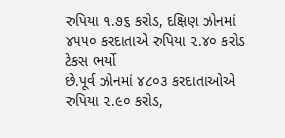રુપિયા ૧.૭૬ કરોડ, દક્ષિણ ઝોનમાં ૪૫૫૦ કરદાતાએ રુપિયા ૨.૪૦ કરોડ ટેકસ ભર્યો
છે.પૂર્વ ઝોનમાં ૪૮૦૩ કરદાતાઓએ રુપિયા ૨.૯૦ કરોડ,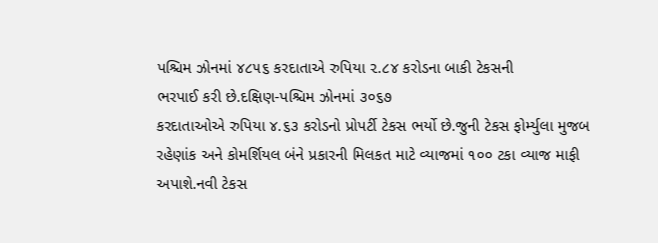પશ્ચિમ ઝોનમાં ૪૮૫૬ કરદાતાએ રુપિયા ૨.૮૪ કરોડના બાકી ટેકસની
ભરપાઈ કરી છે.દક્ષિણ-પશ્ચિમ ઝોનમાં ૩૦૬૭
કરદાતાઓએ રુપિયા ૪.૬૩ કરોડનો પ્રોપર્ટી ટેકસ ભર્યો છે.જુની ટેકસ ફોર્મ્યુલા મુજબ
રહેણાંક અને કોમર્શિયલ બંને પ્રકારની મિલકત માટે વ્યાજમાં ૧૦૦ ટકા વ્યાજ માફી
અપાશે.નવી ટેકસ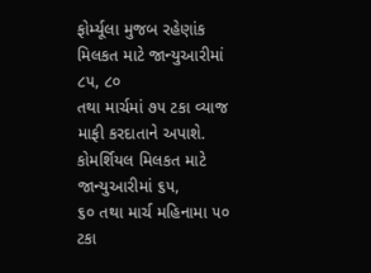ફોર્મ્યૂલા મુજબ રહેણાંક મિલકત માટે જાન્યુઆરીમાં ૮૫, ૮૦
તથા માર્ચમાં ૭૫ ટકા વ્યાજ માફી કરદાતાને અપાશે. કોમર્શિયલ મિલકત માટે
જાન્યુઆરીમાં ૬૫,
૬૦ તથા માર્ચ મહિનામા ૫૦ ટકા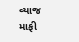વ્યાજ માફી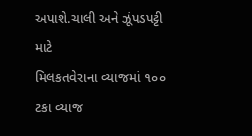અપાશે.ચાલી અને ઝૂંપડપટ્ટી માટે
મિલકતવેરાના વ્યાજમાં ૧૦૦ ટકા વ્યાજ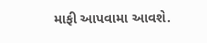માફી આપવામા આવશે.